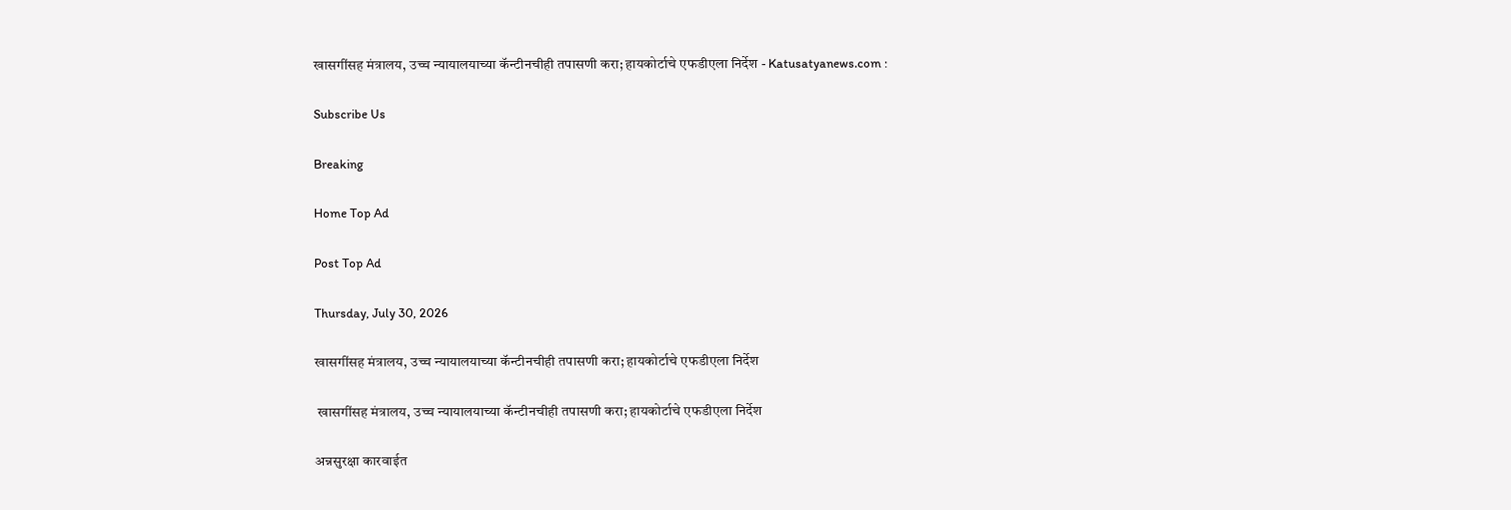खासगींसह मंत्रालय, उच्च न्यायालयाच्या कॅन्टीनचीही तपासणी करा; हायकोर्टाचे एफडीएला निर्देश - Katusatyanews.com :

Subscribe Us

Breaking

Home Top Ad

Post Top Ad

Thursday, July 30, 2026

खासगींसह मंत्रालय, उच्च न्यायालयाच्या कॅन्टीनचीही तपासणी करा; हायकोर्टाचे एफडीएला निर्देश

 खासगींसह मंत्रालय, उच्च न्यायालयाच्या कॅन्टीनचीही तपासणी करा; हायकोर्टाचे एफडीएला निर्देश

अन्नसुरक्षा कारवाईत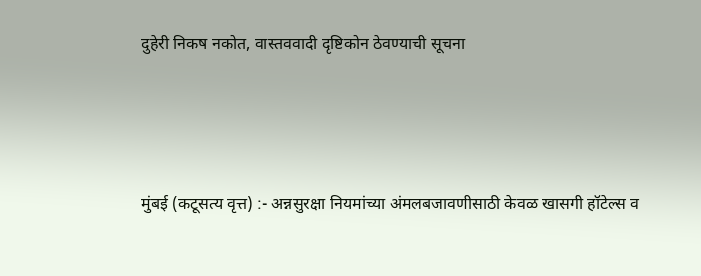दुहेरी निकष नकोत, वास्तववादी दृष्टिकोन ठेवण्याची सूचना





मुंबई (कटूसत्य वृत्त) :- अन्नसुरक्षा नियमांच्या अंमलबजावणीसाठी केवळ खासगी हॉटेल्स व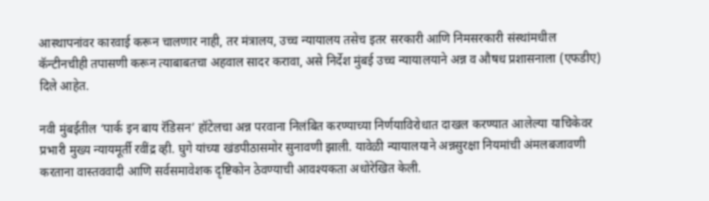आस्थापनांवर कारवाई करून चालणार नाही, तर मंत्रालय, उच्च न्यायालय तसेच इतर सरकारी आणि निमसरकारी संस्थांमधील कॅन्टीनचीही तपासणी करून त्याबाबतचा अहवाल सादर करावा, असे निर्देश मुंबई उच्च न्यायालयाने अन्न व औषध प्रशासनाला (एफडीए) दिले आहेत.

नवी मुंबईतील ‘पार्क इन बाय रॅडिसन’ हॉटेलचा अन्न परवाना निलंबित करण्याच्या निर्णयाविरोधात दाखल करण्यात आलेल्या याचिकेवर प्रभारी मुख्य न्यायमूर्ती रवींद्र व्ही. घुगे यांच्या खंडपीठासमोर सुनावणी झाली. यावेळी न्यायालयाने अन्नसुरक्षा नियमांची अंमलबजावणी करताना वास्तववादी आणि सर्वसमावेशक दृष्टिकोन ठेवण्याची आवश्यकता अधोरेखित केली.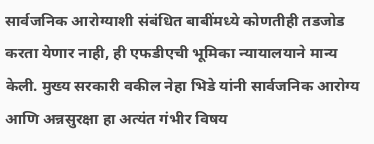सार्वजनिक आरोग्याशी संबंधित बाबींमध्ये कोणतीही तडजोड करता येणार नाही, ही एफडीएची भूमिका न्यायालयाने मान्य केली. मुख्य सरकारी वकील नेहा भिडे यांनी सार्वजनिक आरोग्य आणि अन्नसुरक्षा हा अत्यंत गंभीर विषय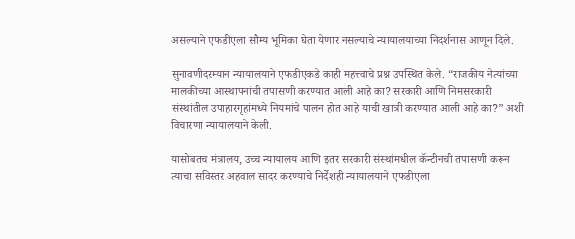असल्याने एफडीएला सौम्य भूमिका घेता येणार नसल्याचे न्यायालयाच्या निदर्शनास आणून दिले.

सुनावणीदरम्यान न्यायालयाने एफडीएकडे काही महत्त्वाचे प्रश्न उपस्थित केले. “राजकीय नेत्यांच्या मालकीच्या आस्थापनांची तपासणी करण्यात आली आहे का? सरकारी आणि निमसरकारी संस्थांतील उपाहारगृहांमध्ये नियमांचे पालन होत आहे याची खात्री करण्यात आली आहे का?” अशी विचारणा न्यायालयाने केली.

यासोबतच मंत्रालय, उच्च न्यायालय आणि इतर सरकारी संस्थांमधील कॅन्टीनची तपासणी करून त्याचा सविस्तर अहवाल सादर करण्याचे निर्देशही न्यायालयाने एफडीएला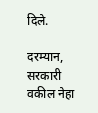दिले.

दरम्यान, सरकारी वकील नेहा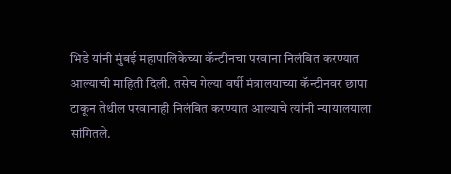भिडे यांनी मुंबई महापालिकेच्या कॅन्टीनचा परवाना निलंबित करण्यात आल्याची माहिती दिली. तसेच गेल्या वर्षी मंत्रालयाच्या कॅन्टीनवर छापा टाकून तेथील परवानाही निलंबित करण्यात आल्याचे त्यांनी न्यायालयाला सांगितले.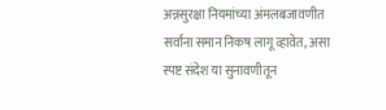अन्नसुरक्षा नियमांच्या अंमलबजावणीत सर्वांना समान निकष लागू व्हावेत, असा स्पष्ट संदेश या सुनावणीतून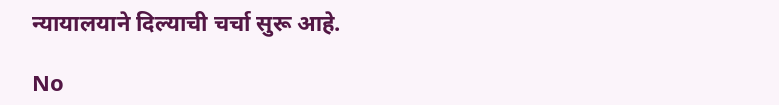न्यायालयाने दिल्याची चर्चा सुरू आहे.

No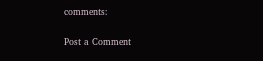comments:

Post a Comment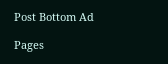Post Bottom Ad

Pages